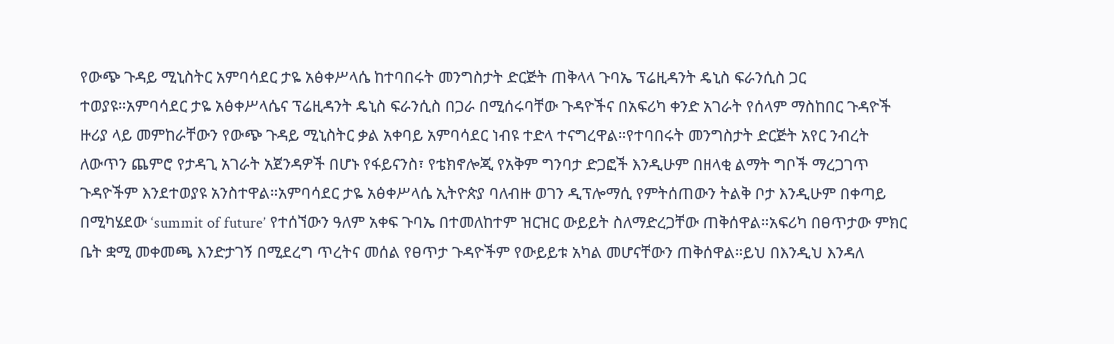የውጭ ጉዳይ ሚኒስትር አምባሳደር ታዬ አፅቀሥላሴ ከተባበሩት መንግስታት ድርጅት ጠቅላላ ጉባኤ ፕሬዚዳንት ዴኒስ ፍራንሲስ ጋር ተወያዩ።አምባሳደር ታዬ አፅቀሥላሴና ፕሬዚዳንት ዴኒስ ፍራንሲስ በጋራ በሚሰሩባቸው ጉዳዮችና በአፍሪካ ቀንድ አገራት የሰላም ማስከበር ጉዳዮች ዙሪያ ላይ መምከራቸውን የውጭ ጉዳይ ሚኒስትር ቃል አቀባይ አምባሳደር ነብዩ ተድላ ተናግረዋል።የተባበሩት መንግስታት ድርጅት አየር ንብረት ለውጥን ጨምሮ የታዳጊ አገራት አጀንዳዎች በሆኑ የፋይናንስ፣ የቴክኖሎጂ የአቅም ግንባታ ድጋፎች እንዲሁም በዘላቂ ልማት ግቦች ማረጋገጥ ጉዳዮችም እንደተወያዩ አንስተዋል።አምባሳደር ታዬ አፅቀሥላሴ ኢትዮጵያ ባለብዙ ወገን ዲፕሎማሲ የምትሰጠውን ትልቅ ቦታ እንዲሁም በቀጣይ በሚካሄደው ‘summit of future’ የተሰኘውን ዓለም አቀፍ ጉባኤ በተመለከተም ዝርዝር ውይይት ስለማድረጋቸው ጠቅሰዋል።አፍሪካ በፀጥታው ምክር ቤት ቋሚ መቀመጫ እንድታገኝ በሚደረግ ጥረትና መሰል የፀጥታ ጉዳዮችም የውይይቱ አካል መሆናቸውን ጠቅሰዋል።ይህ በእንዲህ እንዳለ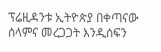ፕሬዚዳንቱ ኢትዮጵያ በቀጣናው ሰላምና መረጋጋት እንዲሰፍን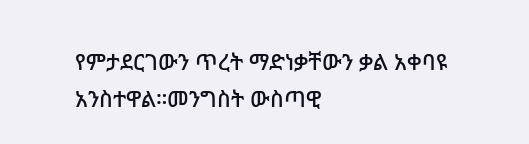የምታደርገውን ጥረት ማድነቃቸውን ቃል አቀባዩ አንስተዋል።መንግስት ውስጣዊ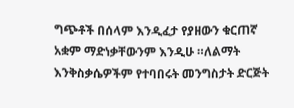ግጭቶች በሰላም እንዲፈታ የያዘውን ቁርጠኛ አቋም ማድነቃቸውንም እንዲሁ ።ለልማት እንቅስቃሴዎችም የተባበሩት መንግስታት ድርጅት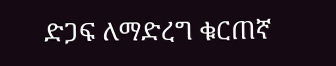ድጋፍ ለማድረግ ቁርጠኛ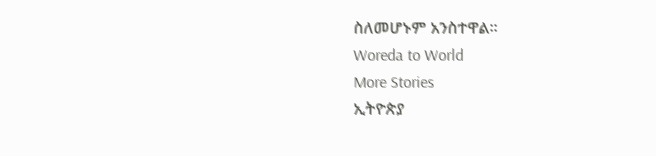ስለመሆኑም አንስተዋል።
Woreda to World
More Stories
ኢትዮጵያ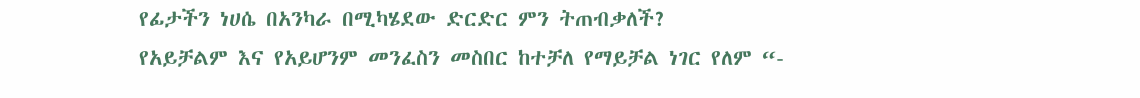የፊታችን ነሀሴ በአንካራ በሚካሄደው ድርድር ምን ትጠብቃለች?
የአይቻልም እና የአይሆንም መንፈስን መስበር ከተቻለ የማይቻል ነገር የለም “-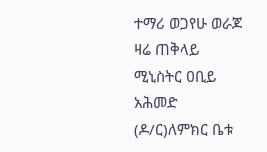ተማሪ ወጋየሁ ወራጆ
ዛሬ ጠቅላይ ሚኒስትር ዐቢይ አሕመድ (ዶ/ር)ለምክር ቤቱ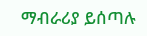ማብራሪያ ይሰጣሉ